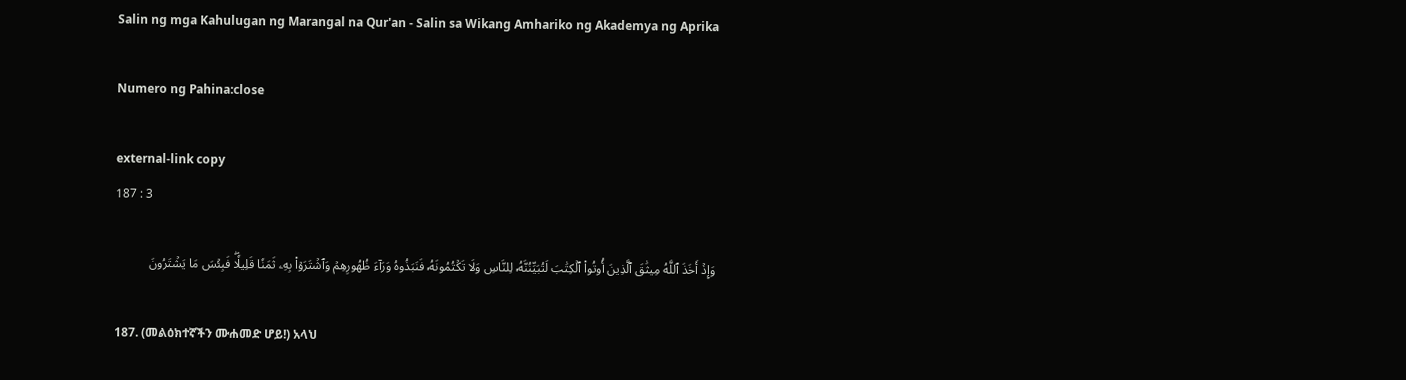Salin ng mga Kahulugan ng Marangal na Qur'an - Salin sa Wikang Amhariko ng Akademya ng Aprika

Numero ng Pahina:close

external-link copy
187 : 3

وَإِذۡ أَخَذَ ٱللَّهُ مِيثَٰقَ ٱلَّذِينَ أُوتُواْ ٱلۡكِتَٰبَ لَتُبَيِّنُنَّهُۥ لِلنَّاسِ وَلَا تَكۡتُمُونَهُۥ فَنَبَذُوهُ وَرَآءَ ظُهُورِهِمۡ وَٱشۡتَرَوۡاْ بِهِۦ ثَمَنٗا قَلِيلٗاۖ فَبِئۡسَ مَا يَشۡتَرُونَ

187. (መልዕክተኛችን ሙሐመድ ሆይ!) አላህ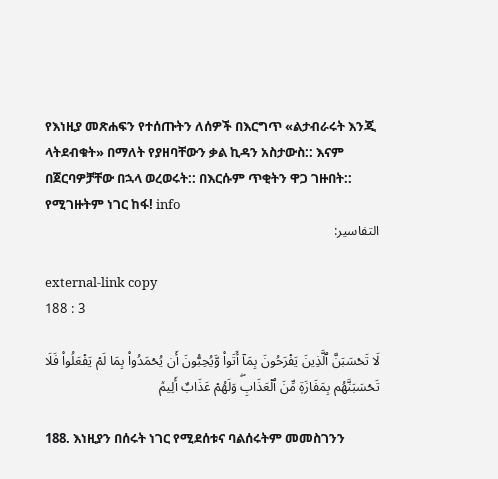የእነዚያ መጽሐፍን የተሰጡትን ለሰዎች በእርግጥ «ልታብራሩት እንጂ ላትደብቁት» በማለት የያዘባቸውን ቃል ኪዳን አስታውስ:: እናም በጀርባዎቻቸው በኋላ ወረወሩት:: በእርሱም ጥቂትን ዋጋ ገዙበት:: የሚገዙትም ነገር ከፋ! info
التفاسير:

external-link copy
188 : 3

لَا تَحۡسَبَنَّ ٱلَّذِينَ يَفۡرَحُونَ بِمَآ أَتَواْ وَّيُحِبُّونَ أَن يُحۡمَدُواْ بِمَا لَمۡ يَفۡعَلُواْ فَلَا تَحۡسَبَنَّهُم بِمَفَازَةٖ مِّنَ ٱلۡعَذَابِۖ وَلَهُمۡ عَذَابٌ أَلِيمٞ

188. እነዚያን በሰሩት ነገር የሚደሰቱና ባልሰሩትም መመስገንን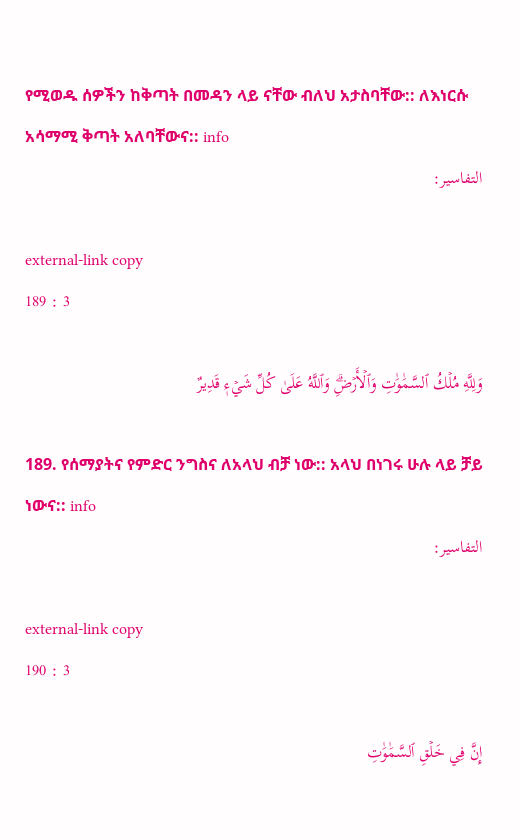የሚወዱ ሰዎችን ከቅጣት በመዳን ላይ ናቸው ብለህ አታስባቸው:: ለእነርሱ አሳማሚ ቅጣት አለባቸውና:: info
التفاسير:

external-link copy
189 : 3

وَلِلَّهِ مُلۡكُ ٱلسَّمَٰوَٰتِ وَٱلۡأَرۡضِۗ وَٱللَّهُ عَلَىٰ كُلِّ شَيۡءٖ قَدِيرٌ

189. የሰማያትና የምድር ንግስና ለአላህ ብቻ ነው:: አላህ በነገሩ ሁሉ ላይ ቻይ ነውና:: info
التفاسير:

external-link copy
190 : 3

إِنَّ فِي خَلۡقِ ٱلسَّمَٰوَٰتِ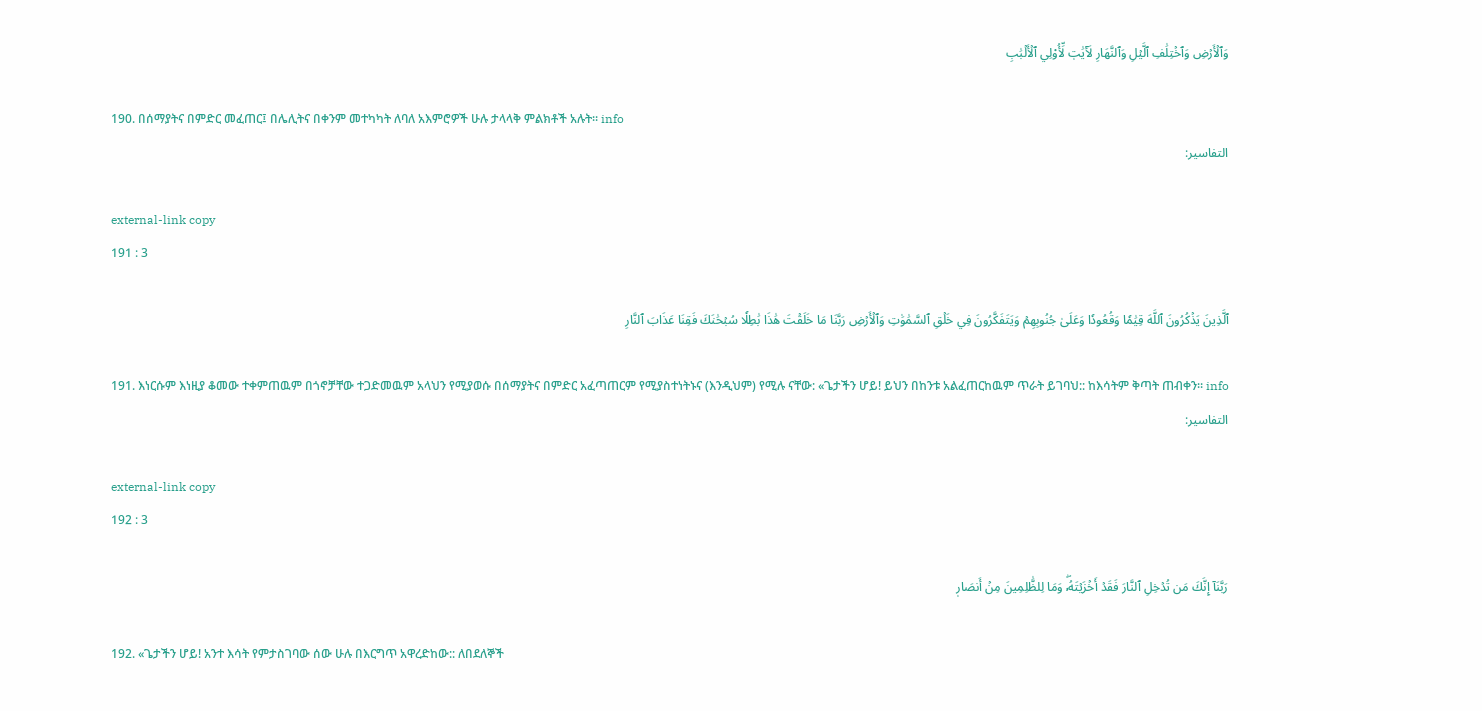وَٱلۡأَرۡضِ وَٱخۡتِلَٰفِ ٱلَّيۡلِ وَٱلنَّهَارِ لَأٓيَٰتٖ لِّأُوْلِي ٱلۡأَلۡبَٰبِ

190. በሰማያትና በምድር መፈጠር፤ በሌሊትና በቀንም መተካካት ለባለ አእምሮዎች ሁሉ ታላላቅ ምልክቶች አሉት። info
التفاسير:

external-link copy
191 : 3

ٱلَّذِينَ يَذۡكُرُونَ ٱللَّهَ قِيَٰمٗا وَقُعُودٗا وَعَلَىٰ جُنُوبِهِمۡ وَيَتَفَكَّرُونَ فِي خَلۡقِ ٱلسَّمَٰوَٰتِ وَٱلۡأَرۡضِ رَبَّنَا مَا خَلَقۡتَ هَٰذَا بَٰطِلٗا سُبۡحَٰنَكَ فَقِنَا عَذَابَ ٱلنَّارِ

191. እነርሱም እነዚያ ቆመው ተቀምጠዉም በጎኖቻቸው ተጋድመዉም አላህን የሚያወሱ በሰማያትና በምድር አፈጣጠርም የሚያስተነትኑና (እንዲህም) የሚሉ ናቸው: «ጌታችን ሆይ! ይህን በከንቱ አልፈጠርከዉም ጥራት ይገባህ:: ከእሳትም ቅጣት ጠብቀን። info
التفاسير:

external-link copy
192 : 3

رَبَّنَآ إِنَّكَ مَن تُدۡخِلِ ٱلنَّارَ فَقَدۡ أَخۡزَيۡتَهُۥۖ وَمَا لِلظَّٰلِمِينَ مِنۡ أَنصَارٖ

192. «ጌታችን ሆይ! አንተ እሳት የምታስገባው ሰው ሁሉ በእርግጥ አዋረድከው:: ለበደለኞች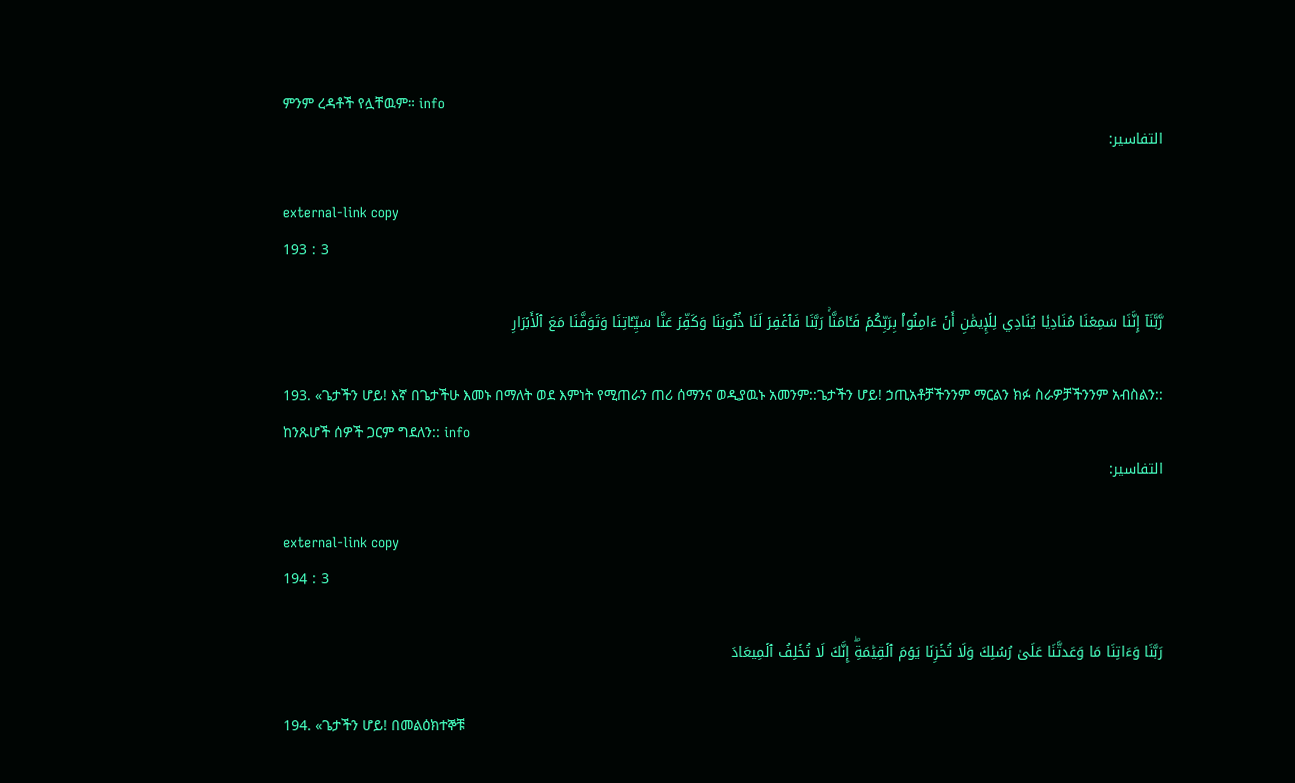ምንም ረዳቶች የሏቸዉም። info
التفاسير:

external-link copy
193 : 3

رَّبَّنَآ إِنَّنَا سَمِعۡنَا مُنَادِيٗا يُنَادِي لِلۡإِيمَٰنِ أَنۡ ءَامِنُواْ بِرَبِّكُمۡ فَـَٔامَنَّاۚ رَبَّنَا فَٱغۡفِرۡ لَنَا ذُنُوبَنَا وَكَفِّرۡ عَنَّا سَيِّـَٔاتِنَا وَتَوَفَّنَا مَعَ ٱلۡأَبۡرَارِ

193. «ጌታችን ሆይ! እኛ በጌታችሁ እመኑ በማለት ወደ እምነት የሚጠራን ጠሪ ሰማንና ወዲያዉኑ አመንም::ጌታችን ሆይ! ኃጢአቶቻችንንም ማርልን ክፉ ስራዎቻችንንም አብስልን:: ከንጹሆች ሰዎች ጋርም ግደለን:: info
التفاسير:

external-link copy
194 : 3

رَبَّنَا وَءَاتِنَا مَا وَعَدتَّنَا عَلَىٰ رُسُلِكَ وَلَا تُخۡزِنَا يَوۡمَ ٱلۡقِيَٰمَةِۖ إِنَّكَ لَا تُخۡلِفُ ٱلۡمِيعَادَ

194. «ጌታችን ሆይ! በመልዕክተኞቹ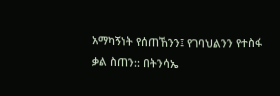አማካኝነት የሰጠኸንን፤ የገባህልንን የተስፋ ቃል ስጠን:: በትንሳኤ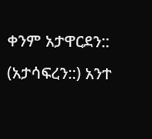ቀንም አታዋርደን:: (አታሳፍረን::) አንተ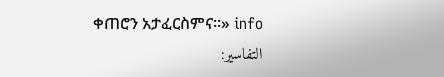ቀጠሮን አታፈርስምና።» info
التفاسير: